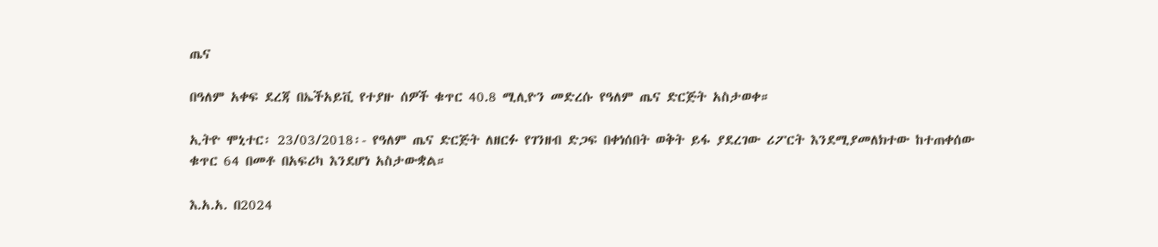ጤና

በዓለም አቀፍ ደረጃ በኤችአይቪ የተያዙ ሰዎች ቁጥር 40.8 ሚሊዮን መድረሱ የዓለም ጤና ድርጅት አስታወቀ።

ኢትዮ ሞኒተር፡ 23/03/2018፡- የዓለም ጤና ድርጅት ለዘርፉ የገንዘብ ድጋፍ በቀነሰበት ወቅት ይፋ ያደረገው ሪፖርት እንደሚያመለክተው ከተጠቀሰው ቁጥር 64 በመቶ በአፍሪካ እንደሆነ አስታውቋል።

እ.አ.አ. በ2024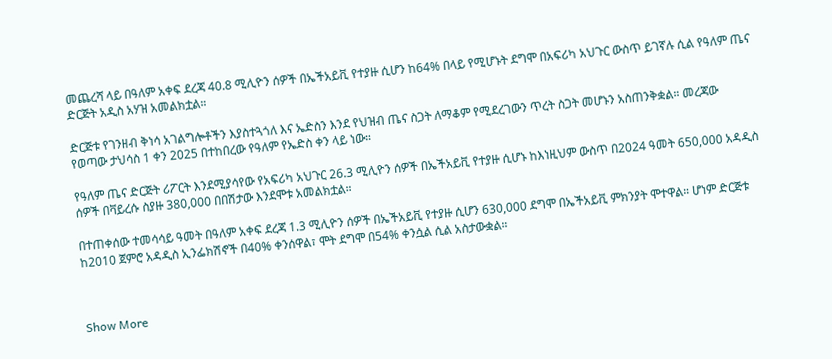መጨረሻ ላይ በዓለም አቀፍ ደረጃ 40.8 ሚሊዮን ሰዎች በኤችአይቪ የተያዙ ሲሆን ከ64% በላይ የሚሆኑት ደግሞ በአፍሪካ አህጉር ውስጥ ይገኛሉ ሲል የዓለም ጤና ድርጅት አዲስ አሃዝ አመልክቷል።

ድርጅቱ የገንዘብ ቅነሳ አገልግሎቶችን እያስተጓጎለ እና ኤድስን እንደ የህዝብ ጤና ስጋት ለማቆም የሚደረገውን ጥረት ስጋት መሆኑን አስጠንቅቋል። መረጃው የወጣው ታህሳስ 1 ቀን 2025 በተከበረው የዓለም የኤድስ ቀን ላይ ነው።

የዓለም ጤና ድርጅት ሪፖርት እንደሚያሳየው የአፍሪካ አህጉር 26.3 ሚሊዮን ሰዎች በኤችአይቪ የተያዙ ሲሆኑ ከእነዚህም ውስጥ በ2024 ዓመት 650,000 አዳዲስ ሰዎች በቫይረሱ ስያዙ 380,000 በበሽታው እንደሞቱ አመልክቷል።

በተጠቀሰው ተመሳሳይ ዓመት በዓለም አቀፍ ደረጃ 1.3 ሚሊዮን ሰዎች በኤችአይቪ የተያዙ ሲሆን 630,000 ደግሞ በኤችአይቪ ምክንያት ሞተዋል። ሆነም ድርጅቱ ከ2010 ጀምሮ አዳዲስ ኢንፌክሽኖች በ40% ቀንሰዋል፣ ሞት ደግሞ በ54% ቀንሷል ሲል አስታውቋል።



Show More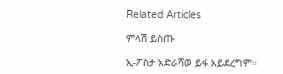Related Articles

ምላሽ ይስጡ

ኢ-ፖስታ አድራሻወ ይፋ አይደረግም።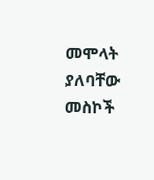መሞላት ያለባቸው መስኮች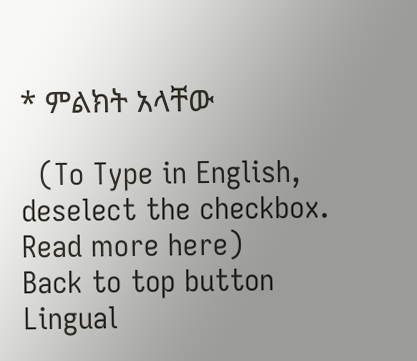* ምልክት አላቸው

  (To Type in English, deselect the checkbox. Read more here)
Back to top button
Lingual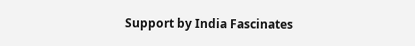Support by India Fascinates